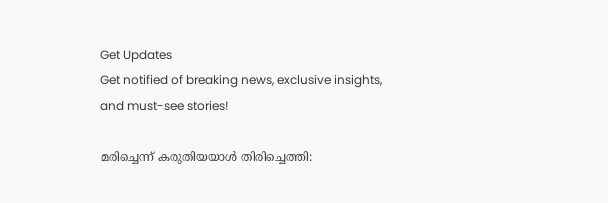Get Updates
Get notified of breaking news, exclusive insights, and must-see stories!

മരിച്ചെന്ന് കരുതിയയാള്‍ തിരിച്ചെത്തി: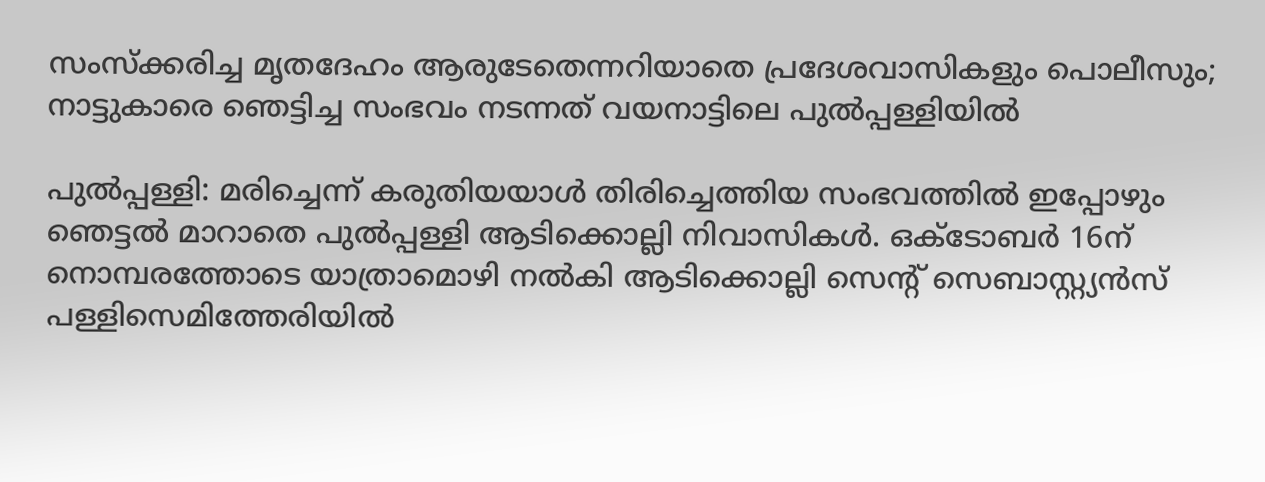സംസ്‌ക്കരിച്ച മൃതദേഹം ആരുടേതെന്നറിയാതെ പ്രദേശവാസികളും പൊലീസും; നാട്ടുകാരെ ഞെട്ടിച്ച സംഭവം നടന്നത് വയനാട്ടിലെ പുല്‍പ്പള്ളിയില്‍

പുല്‍പ്പള്ളി: മരിച്ചെന്ന് കരുതിയയാള്‍ തിരിച്ചെത്തിയ സംഭവത്തില്‍ ഇപ്പോഴും ഞെട്ടല്‍ മാറാതെ പുല്‍പ്പള്ളി ആടിക്കൊല്ലി നിവാസികള്‍. ഒക്‌ടോബര്‍ 16ന് നൊമ്പരത്തോടെ യാത്രാമൊഴി നല്‍കി ആടിക്കൊല്ലി സെന്റ് സെബാസ്റ്റ്യന്‍സ് പള്ളിസെമിത്തേരിയില്‍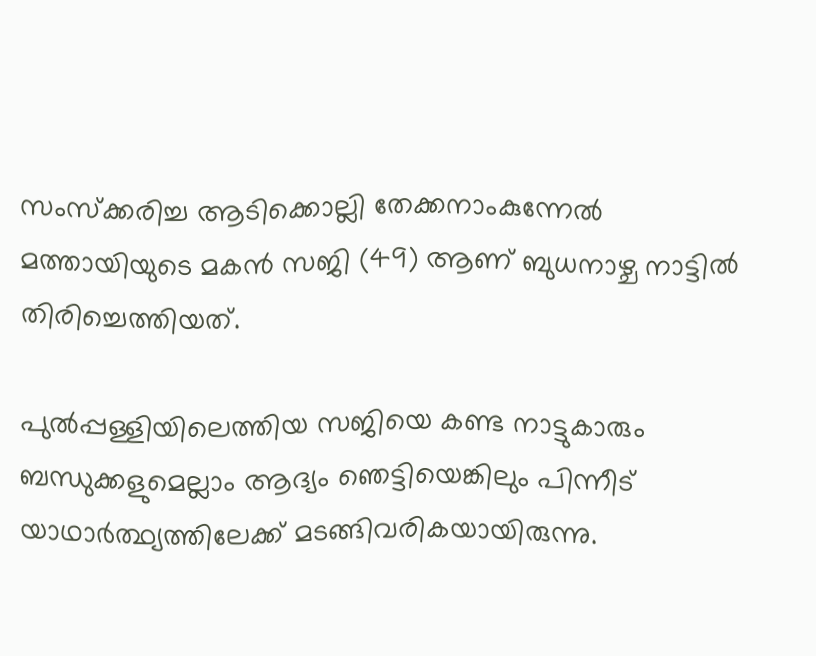സംസ്‌ക്കരിച്ച ആടിക്കൊല്ലി തേക്കനാംകുന്നേല്‍ മത്തായിയുടെ മകന്‍ സജി (49) ആണ് ബുധനാഴ്ച നാട്ടില്‍ തിരിച്ചെത്തിയത്.

പുല്‍പ്പള്ളിയിലെത്തിയ സജിയെ കണ്ട നാട്ടുകാരും ബന്ധുക്കളുമെല്ലാം ആദ്യം ഞെട്ടിയെങ്കിലും പിന്നീട് യാഥാര്‍ത്ഥ്യത്തിലേക്ക് മടങ്ങിവരികയായിരുന്നു.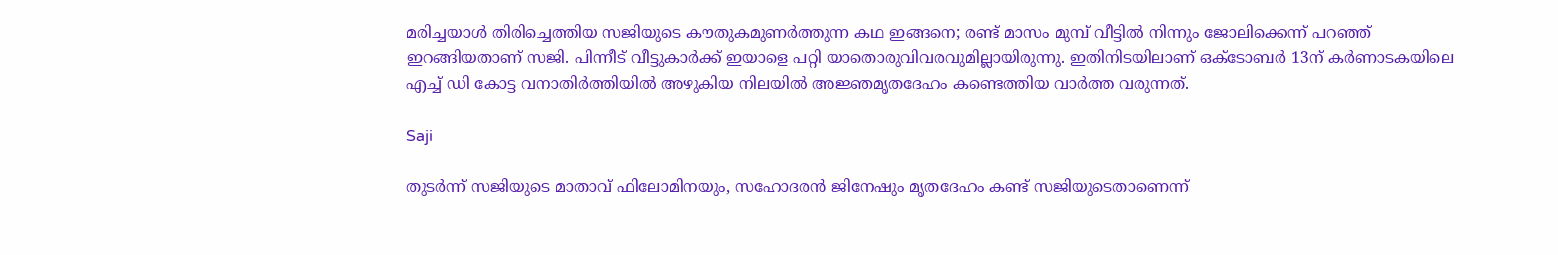മരിച്ചയാള്‍ തിരിച്ചെത്തിയ സജിയുടെ കൗതുകമുണര്‍ത്തുന്ന കഥ ഇങ്ങനെ; രണ്ട് മാസം മുമ്പ് വീട്ടില്‍ നിന്നും ജോലിക്കെന്ന് പറഞ്ഞ് ഇറങ്ങിയതാണ് സജി. പിന്നീട് വീട്ടുകാര്‍ക്ക് ഇയാളെ പറ്റി യാതൊരുവിവരവുമില്ലായിരുന്നു. ഇതിനിടയിലാണ് ഒക്‌ടോബര്‍ 13ന് കര്‍ണാടകയിലെ എച്ച് ഡി കോട്ട വനാതിര്‍ത്തിയില്‍ അഴുകിയ നിലയില്‍ അജ്ഞമൃതദേഹം കണ്ടെത്തിയ വാര്‍ത്ത വരുന്നത്.

Saji

തുടര്‍ന്ന് സജിയുടെ മാതാവ് ഫിലോമിനയും, സഹോദരന്‍ ജിനേഷും മൃതദേഹം കണ്ട് സജിയുടെതാണെന്ന്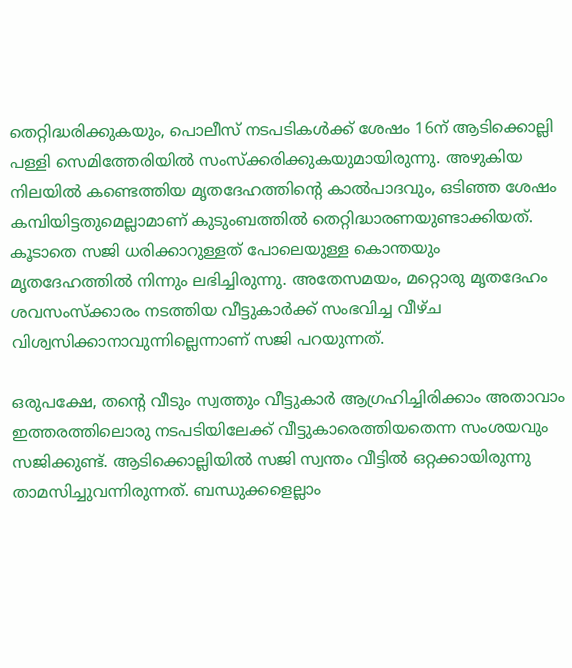തെറ്റിദ്ധരിക്കുകയും, പൊലീസ് നടപടികള്‍ക്ക് ശേഷം 16ന് ആടിക്കൊല്ലി പള്ളി സെമിത്തേരിയില്‍ സംസ്‌ക്കരിക്കുകയുമായിരുന്നു. അഴുകിയ നിലയില്‍ കണ്ടെത്തിയ മൃതദേഹത്തിന്റെ കാല്‍പാദവും, ഒടിഞ്ഞ ശേഷം കമ്പിയിട്ടതുമെല്ലാമാണ് കുടുംബത്തില്‍ തെറ്റിദ്ധാരണയുണ്ടാക്കിയത്. കൂടാതെ സജി ധരിക്കാറുള്ളത് പോലെയുള്ള കൊന്തയും മൃതദേഹത്തില്‍ നിന്നും ലഭിച്ചിരുന്നു. അതേസമയം, മറ്റൊരു മൃതദേഹം ശവസംസ്‌ക്കാരം നടത്തിയ വീട്ടുകാര്‍ക്ക് സംഭവിച്ച വീഴ്ച വിശ്വസിക്കാനാവുന്നില്ലെന്നാണ് സജി പറയുന്നത്.

ഒരുപക്ഷേ, തന്റെ വീടും സ്വത്തും വീട്ടുകാര്‍ ആഗ്രഹിച്ചിരിക്കാം അതാവാം ഇത്തരത്തിലൊരു നടപടിയിലേക്ക് വീട്ടുകാരെത്തിയതെന്ന സംശയവും സജിക്കുണ്ട്. ആടിക്കൊല്ലിയില്‍ സജി സ്വന്തം വീട്ടില്‍ ഒറ്റക്കായിരുന്നു താമസിച്ചുവന്നിരുന്നത്. ബന്ധുക്കളെല്ലാം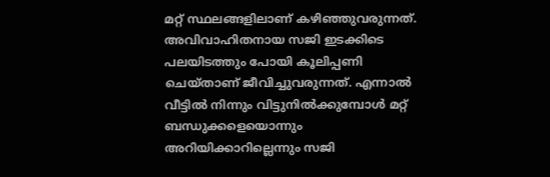മറ്റ് സ്ഥലങ്ങളിലാണ് കഴിഞ്ഞുവരുന്നത്. അവിവാഹിതനായ സജി ഇടക്കിടെ പലയിടത്തും പോയി കൂലിപ്പണി ചെയ്താണ് ജീവിച്ചുവരുന്നത്. എന്നാല്‍ വീട്ടില്‍ നിന്നും വിട്ടുനില്‍ക്കുമ്പോള്‍ മറ്റ് ബന്ധുക്കളെയൊന്നും അറിയിക്കാറില്ലെന്നും സജി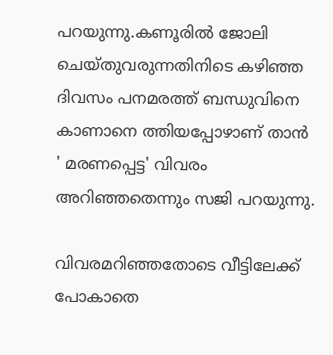പറയുന്നു.കണൂരില്‍ ജോലി ചെയ്തുവരുന്നതിനിടെ കഴിഞ്ഞ ദിവസം പനമരത്ത് ബന്ധുവിനെ കാണാനെ ത്തിയപ്പോഴാണ് താന്‍ ' മരണപ്പെട്ട' വിവരം അറിഞ്ഞതെന്നും സജി പറയുന്നു.

വിവരമറിഞ്ഞതോടെ വീട്ടിലേക്ക് പോകാതെ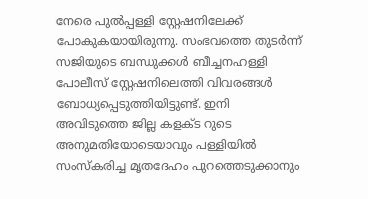നേരെ പുല്‍പ്പള്ളി സ്റ്റേഷനിലേക്ക് പോകുകയായിരുന്നു. സംഭവത്തെ തുടര്‍ന്ന് സജിയുടെ ബന്ധുക്കള്‍ ബീച്ചനഹള്ളി പോലീസ് സ്റ്റേഷനിലെത്തി വിവരങ്ങള്‍ ബോധ്യപ്പെടുത്തിയിട്ടുണ്ട്. ഇനി അവിടുത്തെ ജില്ല കളക്ട റുടെ അനുമതിയോടെയാവും പള്ളിയില്‍ സംസ്‌കരിച്ച മൃതദേഹം പുറത്തെടുക്കാനും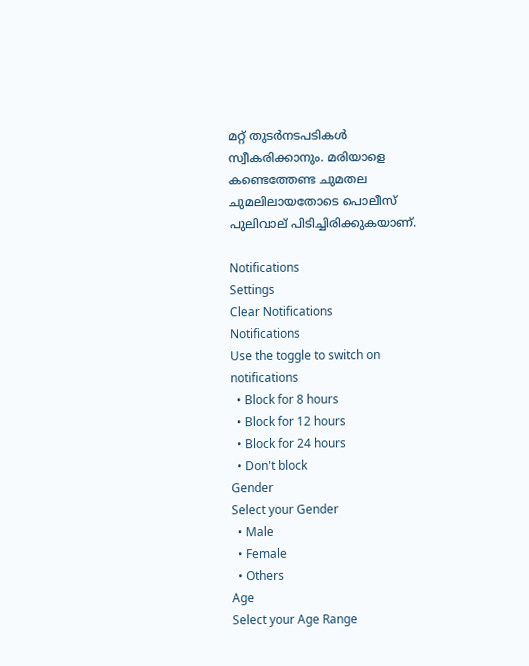മറ്റ് തുടര്‍നടപടികള്‍ സ്വീകരിക്കാനും. മരിയാളെ കണ്ടെത്തേണ്ട ചുമതല ചുമലിലായതോടെ പൊലീസ് പുലിവാല് പിടിച്ചിരിക്കുകയാണ്.

Notifications
Settings
Clear Notifications
Notifications
Use the toggle to switch on notifications
  • Block for 8 hours
  • Block for 12 hours
  • Block for 24 hours
  • Don't block
Gender
Select your Gender
  • Male
  • Female
  • Others
Age
Select your Age Range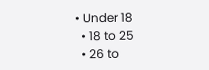• Under 18
  • 18 to 25
  • 26 to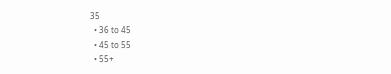35
  • 36 to 45
  • 45 to 55
  • 55+